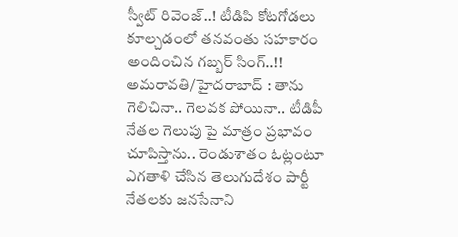స్వీట్ రివెంజ్..! టీడిపి కోటగోడలు కూల్చడంలో తనవంతు సహకారం అందించిన గబ్బర్ సింగ్..!!
అమరావతి/హైదరాబాద్ : తాను గెలిచినా.. గెలవక పోయినా.. టీడిపీ నేతల గెలుపు పై మాత్రం ప్రభావం చూపిస్తాను.. రెండుశాతం ఓట్లంటూ ఎగతాళి చేసిన తెలుగుదేశం పార్టీ నేతలకు జనసేనాని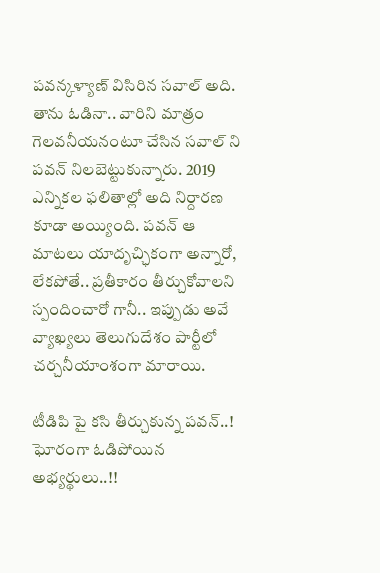పవన్కళ్యాణ్ విసిరిన సవాల్ అది. తాను ఓడినా.. వారిని మాత్రం గెలవనీయనంటూ చేసిన సవాల్ ని పవన్ నిలబెట్టుకున్నారు. 2019 ఎన్నికల ఫలితాల్లో అది నిర్దారణ కూడా అయ్యింది. పవన్ ఆ మాటలు యాదృచ్ఛికంగా అన్నారో, లేకపోతే.. ప్రతీకారం తీర్చుకోవాలని స్పందించారో గానీ.. ఇప్పుడు అవే వ్యాఖ్యలు తెలుగుదేశం పార్టీలో చర్చనీయాంశంగా మారాయి.

టీడిపి పై కసి తీర్చుకున్న పవన్..! ఘోరంగా ఓడిపోయిన అభ్యర్థులు..!!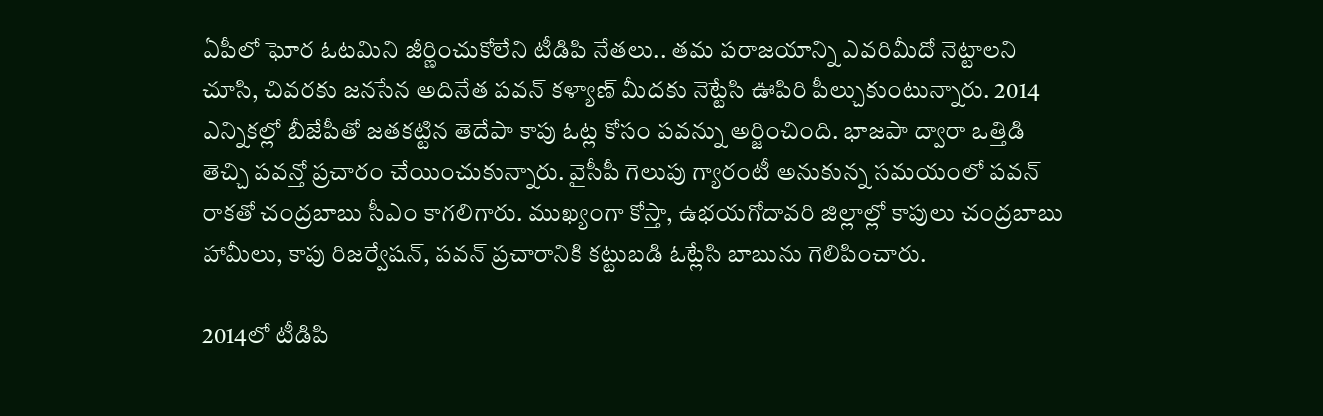ఏపీలో ఘోర ఓటమిని జీర్ణించుకోలేని టీడిపి నేతలు.. తమ పరాజయాన్ని ఎవరిమీదో నెట్టాలని చూసి, చివరకు జనసేన అదినేత పవన్ కళ్యాణ్ మీదకు నెట్టేసి ఊపిరి పీల్చుకుంటున్నారు. 2014 ఎన్నికల్లో బీజేపీతో జతకట్టిన తెదేపా కాపు ఓట్ల కోసం పవన్ను అర్జించింది. భాజపా ద్వారా ఒత్తిడి తెచ్చి పవన్తో ప్రచారం చేయించుకున్నారు. వైసీపీ గెలుపు గ్యారంటీ అనుకున్న సమయంలో పవన్ రాకతో చంద్రబాబు సీఎం కాగలిగారు. ముఖ్యంగా కోస్తా, ఉభయగోదావరి జిల్లాల్లో కాపులు చంద్రబాబు హామీలు, కాపు రిజర్వేషన్, పవన్ ప్రచారానికి కట్టుబడి ఓట్లేసి బాబును గెలిపించారు.

2014లో టీడిపి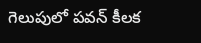గెలుపులో పవన్ కీలక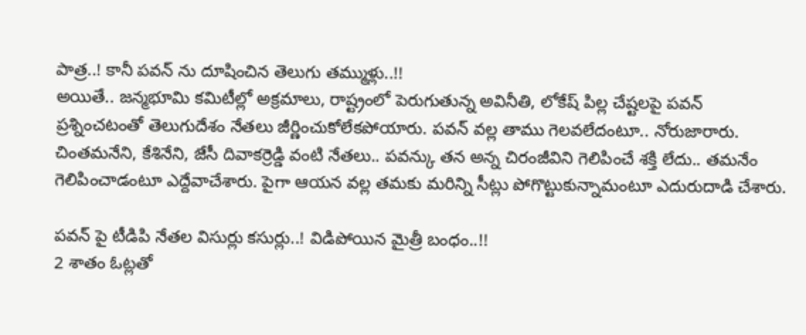పాత్ర..! కానీ పవన్ ను దూషించిన తెలుగు తమ్ముళ్లు..!!
అయితే.. జన్మభూమి కమిటీల్లో అక్రమాలు, రాష్ట్రంలో పెరుగుతున్న అవినీతి, లోకేష్ పిల్ల చేష్టలపై పవన్ ప్రశ్నించటంతో తెలుగుదేశం నేతలు జీర్ణించుకోలేకపోయారు. పవన్ వల్ల తాము గెలవలేదంటూ.. నోరుజారారు. చింతమనేని, కేశినేని, జేసీ దివాకర్రెడ్డి వంటి నేతలు.. పవన్కు తన అన్న చిరంజీవిని గెలిపించే శక్తి లేదు.. తమనేం గెలిపించాడంటూ ఎద్దేవాచేశారు. పైగా ఆయన వల్ల తమకు మరిన్ని సీట్లు పోగొట్టుకున్నామంటూ ఎదురుదాడి చేశారు.

పవన్ పై టీడిపి నేతల విసుర్లు కసుర్లు..! విడిపోయిన మైత్రీ బంధం..!!
2 శాతం ఓట్లతో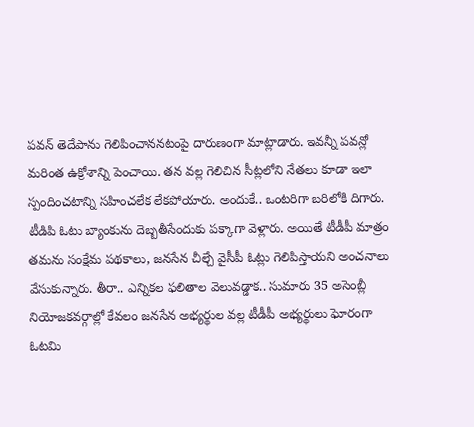పవన్ తెదేపాను గెలిపించాననటంపై దారుణంగా మాట్లాడారు. ఇవన్నీ పవన్లో మరింత ఉక్రోశాన్ని పెంచాయి. తన వల్ల గెలిచిన సీట్లలోని నేతలు కూడా ఇలా స్పందించటాన్ని సహించలేక లేకపోయారు. అందుకే.. ఒంటరిగా బరిలోకి దిగారు. టీడిపి ఓటు బ్యాంకును దెబ్బతీసేందుకు పక్కాగా వెళ్లారు. అయితే టీడీపీ మాత్రం తమను సంక్షేమ పథకాలు, జనసేన చీల్చే వైసీపీ ఓట్లు గెలిపిస్తాయని అంచనాలు వేసుకున్నారు. తీరా.. ఎన్నికల ఫలితాల వెలువడ్డాక.. సుమారు 35 అసెంబ్లీ నియోజకవర్గాల్లో కేవలం జనసేన అభ్యర్థుల వల్ల టీడీపీ అభ్యర్థులు ఘోరంగా ఓటమి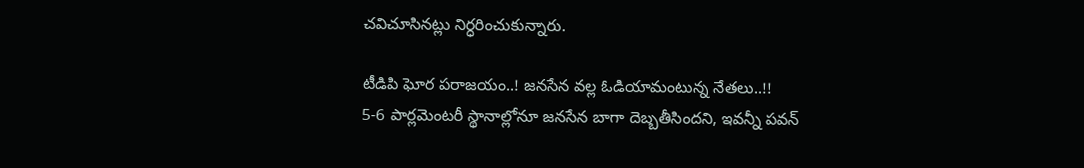చవిచూసినట్లు నిర్ధరించుకున్నారు.

టీడిపి ఘోర పరాజయం..! జనసేన వల్ల ఓడియామంటున్న నేతలు..!!
5-6 పార్లమెంటరీ స్థానాల్లోనూ జనసేన బాగా దెబ్బతీసిందని, ఇవన్నీ పవన్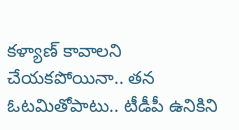కళ్యాణ్ కావాలని చేయకపోయినా.. తన ఓటమితోపాటు.. టీడీపీ ఉనికిని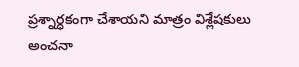ప్రశ్నార్ధకంగా చేశాయని మాత్రం విశ్లేషకులు అంచనా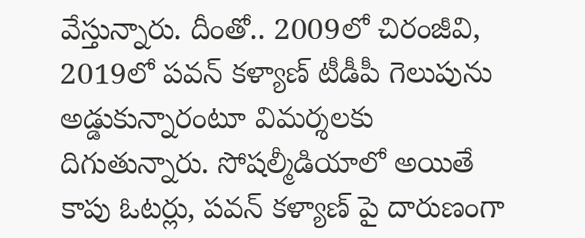వేస్తున్నారు. దీంతో.. 2009లో చిరంజీవి, 2019లో పవన్ కళ్యాణ్ టీడీపీ గెలుపును అడ్డుకున్నారంటూ విమర్శలకు దిగుతున్నారు. సోషల్మీడియాలో అయితే కాపు ఓటర్లు, పవన్ కళ్యాణ్ పై దారుణంగా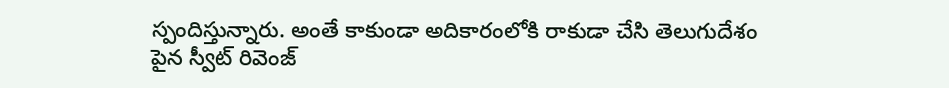స్పందిస్తున్నారు. అంతే కాకుండా అదికారంలోకి రాకుడా చేసి తెలుగుదేశం పైన స్వీట్ రివెంజ్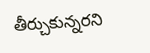తీర్చుకున్నరని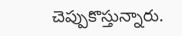చెప్పుకొస్తున్నారు.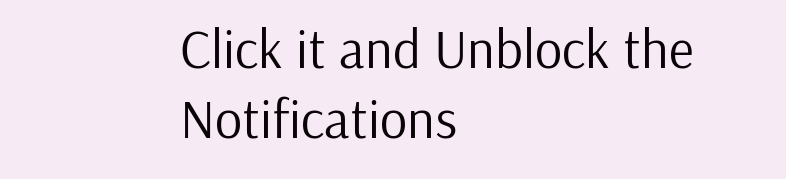Click it and Unblock the Notifications